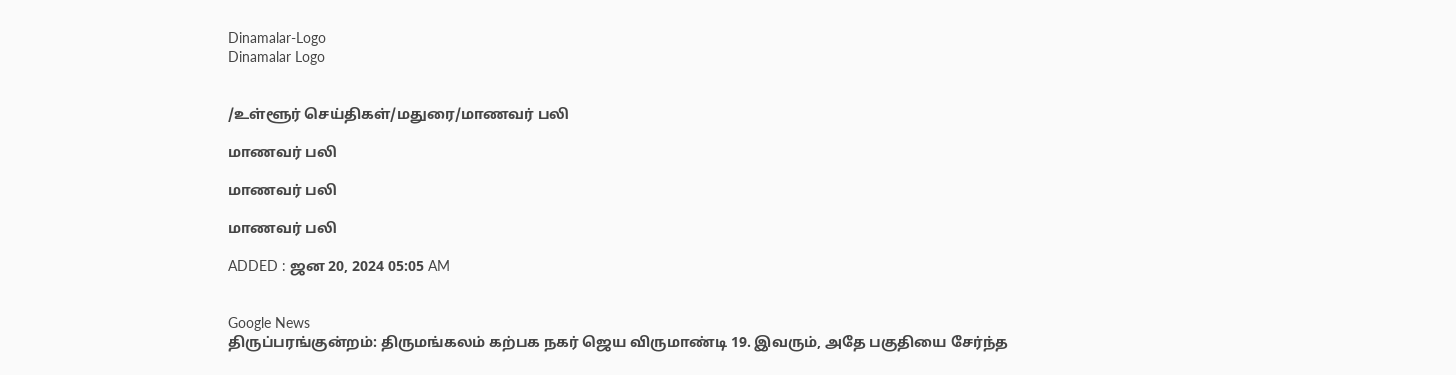Dinamalar-Logo
Dinamalar Logo


/உள்ளூர் செய்திகள்/மதுரை/மாணவர் பலி

மாணவர் பலி

மாணவர் பலி

மாணவர் பலி

ADDED : ஜன 20, 2024 05:05 AM


Google News
திருப்பரங்குன்றம்: திருமங்கலம் கற்பக நகர் ஜெய விருமாண்டி 19. இவரும், அதே பகுதியை சேர்ந்த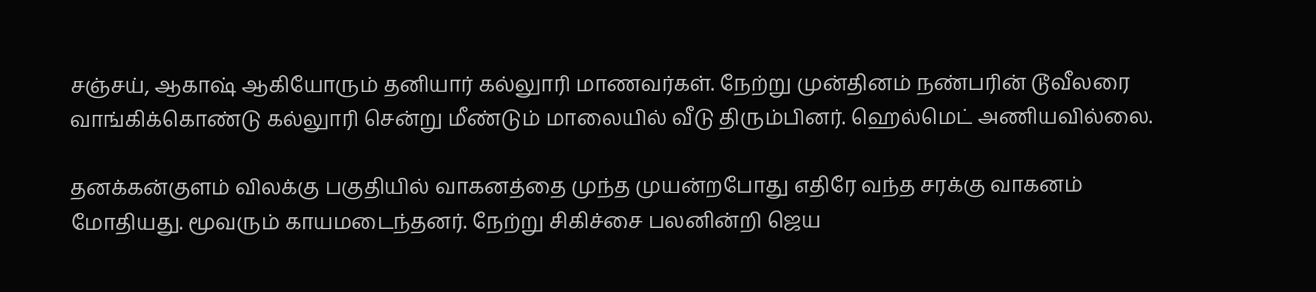சஞ்சய், ஆகாஷ் ஆகியோரும் தனியார் கல்லுாரி மாணவர்கள். நேற்று முன்தினம் நண்பரின் டூவீலரை வாங்கிக்கொண்டு கல்லுாரி சென்று மீண்டும் மாலையில் வீடு திரும்பினர். ஹெல்மெட் அணியவில்லை.

தனக்கன்குளம் விலக்கு பகுதியில் வாகனத்தை முந்த முயன்றபோது எதிரே வந்த சரக்கு வாகனம் மோதியது. மூவரும் காயமடைந்தனர். நேற்று சிகிச்சை பலனின்றி ஜெய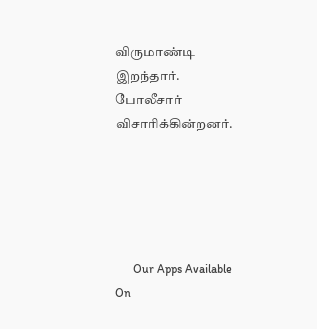விருமாண்டி இறந்தார். போலீசார் விசாரிக்கின்றனர்.





      Our Apps Available On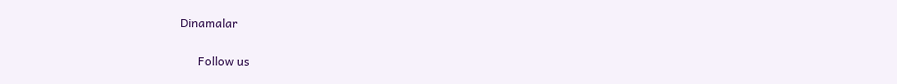Dinamalar

      Follow us